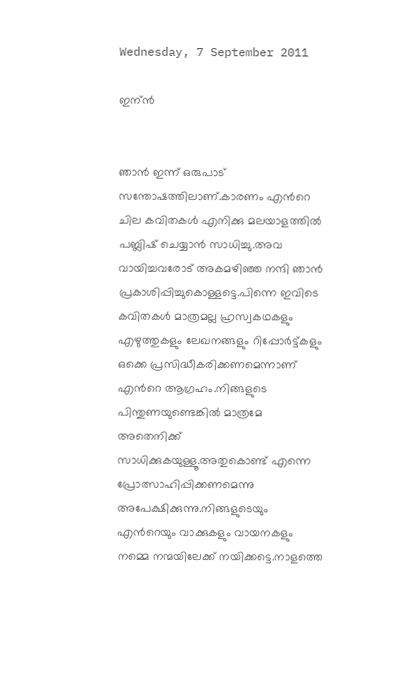Wednesday, 7 September 2011

ഇന്ന്‍


ഞാന്‍ ഇന്ന് ഒരുപാട് സന്തോഷത്തിലാണ്.കാരണം എന്‍റെ ചില കവിതകള്‍ എനിക്കു മലയാളത്തില്‍ പബ്ലിഷ് ചെയ്യാന്‍ സാധിച്ചു.അവ വായിച്ചവരോട് അകമഴിഞ്ഞ നന്ദി ഞാന്‍ പ്രകാശിപ്പിച്ചുകൊള്ളട്ടെ.പിന്നെ ഇവിടെ കവിതകള്‍ മാത്രമല്ല ഹ്രസ്വകഥകളും എഴുത്തുകളും ലേഖനങ്ങളും റിപ്പോര്‍ട്ട്കളും ഒക്കെ പ്രസിദ്ധീകരിക്കണമെന്നാണ് എന്‍റെ ആഗ്രഹം.നിങ്ങളുടെ പിന്തുണയുണ്ടെങ്കില്‍ മാത്രമേ അതെനിക്ക് സാധിക്കുകയുള്ളൂ.അതുകൊണ്ട് എന്നെ പ്രോത്സാഹിപ്പിക്കണമെന്നു അപേക്ഷിക്കുന്നു.നിങ്ങളുടെയും എന്‍റെയും വാക്കുകളും വായനകളും നമ്മെ നന്മയിലേക്ക് നയിക്കട്ടെ.നാളത്തെ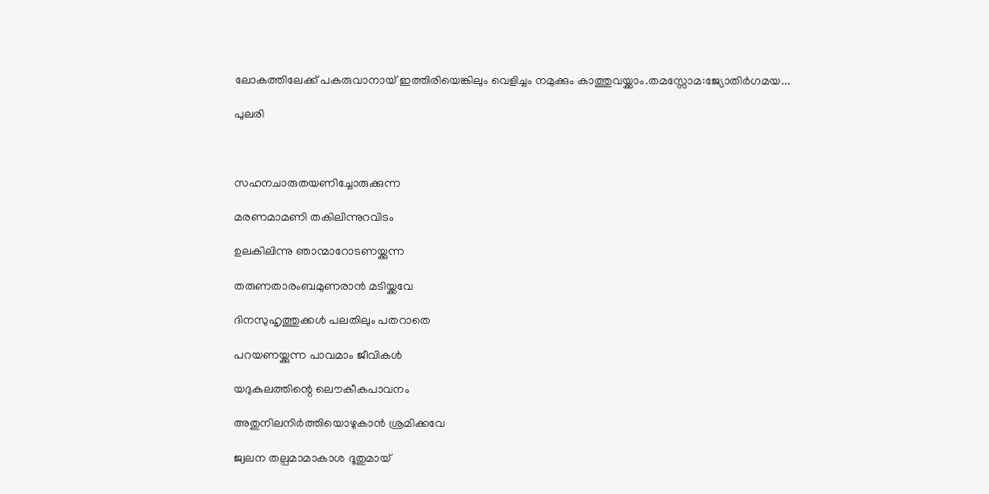ലോകത്തിലേക്ക്‌ പകരുവാനായ്‌ ഇത്തിരിയെങ്കിലും വെളിച്ചം നമുക്കും കാത്തുവയ്ക്കാം.തമസ്സോമ:ജ്യോതിര്‍ഗമയ...

പുലരി



സഹനചാരുതയണിച്ചോരുക്കുന്ന

മരണമാമണി തകിലിന്നുറവിടം

ഉലകിലിന്നു ഞാന്മാറോടണയ്ക്കുന്ന

തരുണതാരംബമുണരാന്‍ മടിയ്ക്കവേ

ദിനസുഹൃത്തുക്കള്‍ പലതിലും പതറാതെ

പറയണയ്ക്കുന്ന പാവമാം ജീവികള്‍

യദുകുലത്തിന്റെ ലൌകീകപാവനം

അതുനിലനിര്‍ത്തിയൊഴുകാന്‍ ശ്രമിക്കവേ

ജ്വലന തല്പമാമാകാശ ദൂതുമായ്‌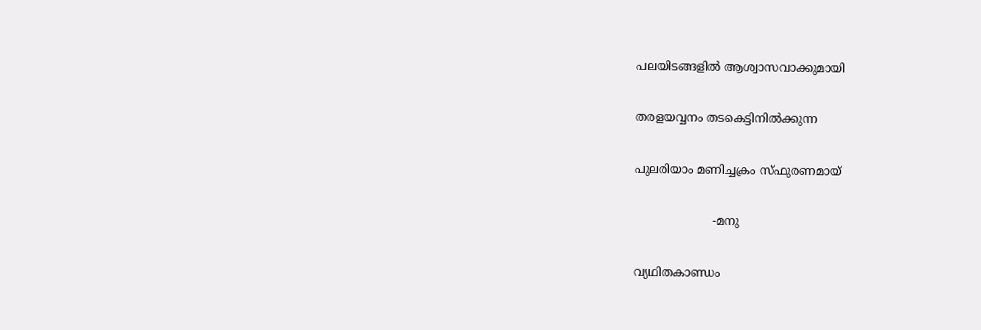പലയിടങ്ങളില്‍ ആശ്വാസവാക്കുമായി

തരളയവ്വനം തടകെട്ടിനില്‍ക്കുന്ന

പുലരിയാം മണിച്ചക്രം സ്ഫുരണമായ്‌

                     -മനു

വ്യഥിതകാണ്ഡം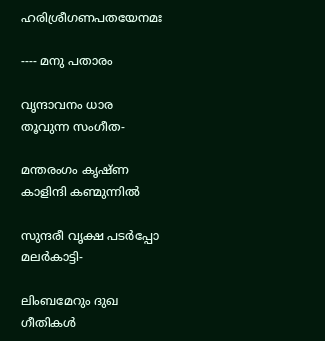ഹരിശ്രീഗണപതയേനമഃ

---- മനു പതാരം

വൃന്ദാവനം ധാര തൂവുന്ന സംഗീത-

മന്തരംഗം കൃഷ്ണ കാളിന്ദി കണ്മുന്നില്‍

സുന്ദരീ വൃക്ഷ പടര്‍പ്പോ മലര്‍കാട്ടി-

ലിംബമേറും ദുഖ ഗീതികള്‍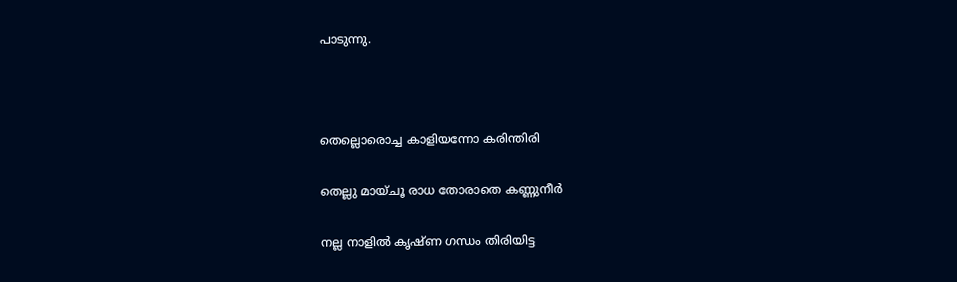പാടുന്നു.



തെല്ലൊരൊച്ച കാളിയന്നോ കരിന്തിരി

തെല്ലു മായ്ചൂ രാധ തോരാതെ കണ്ണുനീര്‍

നല്ല നാളില്‍ കൃഷ്ണ ഗന്ധം തിരിയിട്ട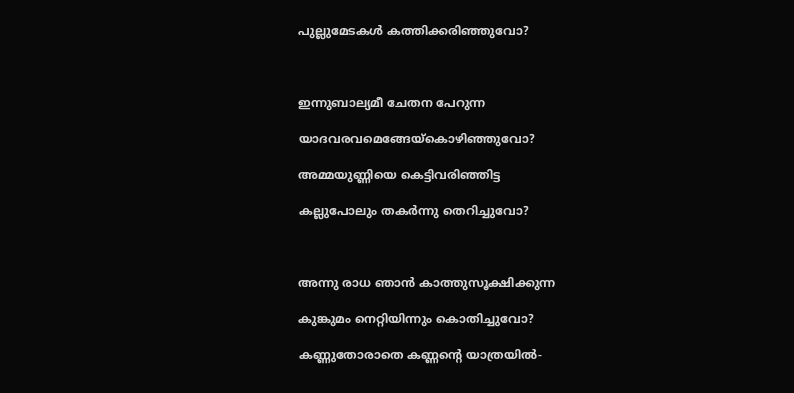പുല്ലുമേടകള്‍ കത്തിക്കരിഞ്ഞുവോ?



ഇന്നുബാല്യമീ ചേതന പേറുന്ന

യാദവരവമെങ്ങേയ്കൊഴിഞ്ഞുവോ?

അമ്മയുണ്ണിയെ കെട്ടിവരിഞ്ഞിട്ട

കല്ലുപോലും തകര്‍ന്നു തെറിച്ചുവോ?



അന്നു രാധ ഞാന്‍ കാത്തുസൂക്ഷിക്കുന്ന

കുങ്കുമം നെറ്റിയിന്നും കൊതിച്ചുവോ?

കണ്ണുതോരാതെ കണ്ണന്‍റെ യാത്രയില്‍-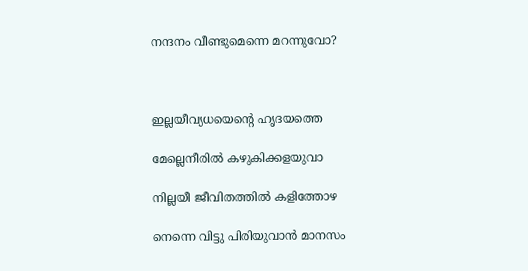നന്ദനം വീണ്ടുമെന്നെ മറന്നുവോ?



ഇല്ലയീവ്യധയെന്‍റെ ഹൃദയത്തെ

മേല്ലെനീരില്‍ കഴുകിക്കളയുവാ

നില്ലയീ ജീവിതത്തില്‍ കളിത്തോഴ

നെന്നെ വിട്ടു പിരിയുവാന്‍ മാനസം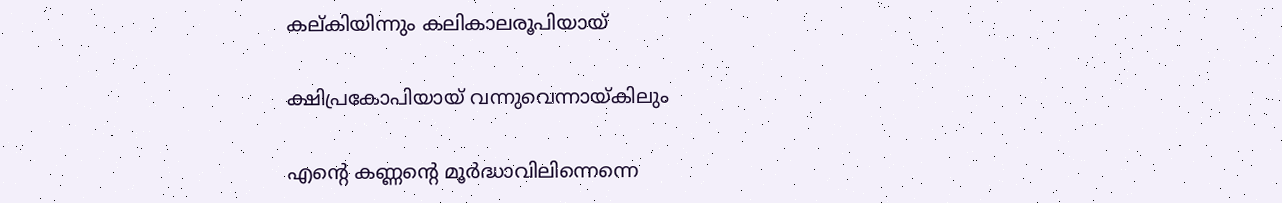കല്കിയിന്നും കലികാലരൂപിയായ്‌

ക്ഷിപ്രകോപിയായ്‌ വന്നുവെന്നായ്കിലും

എന്‍റെ കണ്ണന്‍റെ മൂര്‍ദ്ധാവിലിന്നെന്നെ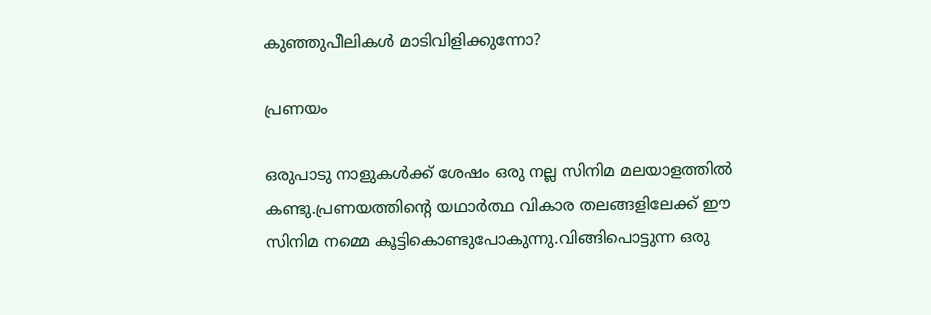കുഞ്ഞുപീലികള്‍ മാടിവിളിക്കുന്നോ?

പ്രണയം

ഒരുപാടു നാളുകള്‍ക്ക് ശേഷം ഒരു നല്ല സിനിമ മലയാളത്തില്‍ കണ്ടു.പ്രണയത്തിന്‍റെ യഥാര്‍ത്ഥ വികാര തലങ്ങളിലേക്ക് ഈ സിനിമ നമ്മെ കൂട്ടികൊണ്ടുപോകുന്നു.വിങ്ങിപൊട്ടുന്ന ഒരു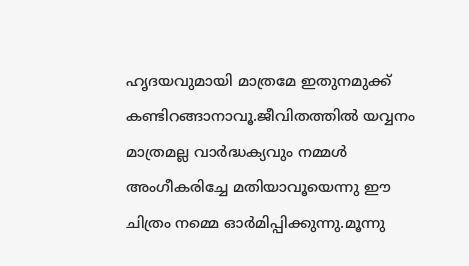ഹൃദയവുമായി മാത്രമേ ഇതുനമുക്ക് കണ്ടിറങ്ങാനാവൂ.ജീവിതത്തില്‍ യവ്വനം മാത്രമല്ല വാര്‍ദ്ധക്യവും നമ്മള്‍ അംഗീകരിച്ചേ മതിയാവൂയെന്നു ഈ ചിത്രം നമ്മെ ഓര്‍മിപ്പിക്കുന്നു.മൂന്നു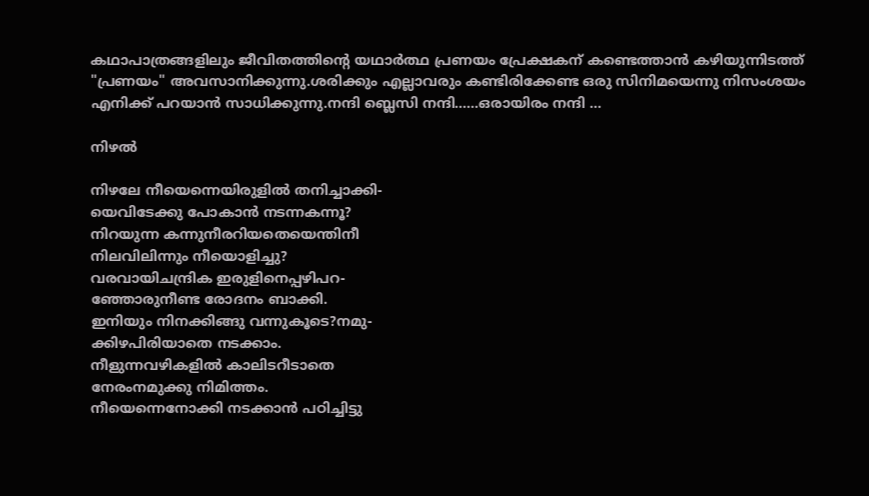കഥാപാത്രങ്ങളിലും ജീവിതത്തിന്‍റെ യഥാര്‍ത്ഥ പ്രണയം പ്രേക്ഷകന് കണ്ടെത്താന്‍ കഴിയുന്നിടത്ത് "പ്രണയം" അവസാനിക്കുന്നു.ശരിക്കും എല്ലാവരും കണ്ടിരിക്കേണ്ട ഒരു സിനിമയെന്നു നിസംശയം എനിക്ക് പറയാന്‍ സാധിക്കുന്നു.നന്ദി ബ്ലെസി നന്ദി......ഒരായിരം നന്ദി ...

നിഴല്‍

നിഴലേ നീയെന്നെയിരുളില്‍ തനിച്ചാക്കി-
യെവിടേക്കു പോകാന്‍ നടന്നകന്നൂ?
നിറയുന്ന കന്നുനീരറിയതെയെന്തിനീ
നിലവിലിന്നും നീയൊളിച്ചു?
വരവായിചന്ദ്രിക ഇരുളിനെപ്പഴിപറ-
ഞ്ഞോരുനീണ്ട രോദനം ബാക്കി.
ഇനിയും നിനക്കിങ്ങു വന്നുകൂടെ?നമു-
ക്കിഴപിരിയാതെ നടക്കാം.
നീളുന്നവഴികളില്‍ കാലിടറീടാതെ
നേരംനമുക്കു നിമിത്തം.
നീയെന്നെനോക്കി നടക്കാന്‍ പഠിച്ചിട്ടു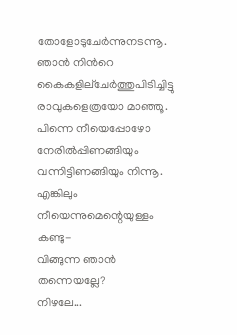തോളോടുചേര്‍ന്നുനടന്നൂ.
ഞാന്‍ നിന്‍റെ കൈകളില്ചേര്‍ത്തുപിടിച്ചിട്ടു
രാവുകളെത്രയോ മാഞ്ഞൂ.
പിന്നെ നീയെപ്പോഴോ നേരില്‍പ്പിണങ്ങിയും
വന്നിട്ടിണങ്ങിയും നിന്നൂ.
എങ്കിലും നീയെന്നുമെന്റെയുള്ളം കണ്ടു-
വിങ്ങുന്ന ഞാന്‍ തന്നെയല്ലേ?
നിഴലേ...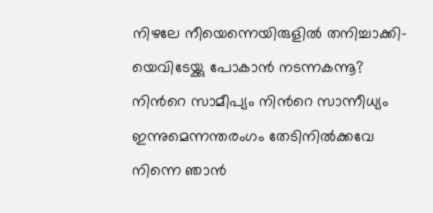നിഴലേ നീയെന്നെയിരുളില്‍ തനിച്ചാക്കി-
യെവിടേയ്ക്കു പോകാന്‍ നടന്നകന്നൂ?
നിന്‍റെ സാമീപ്യം നിന്‍റെ സാന്നീധ്യം
ഇന്നുമെന്നന്തരംഗം തേടിനില്‍ക്കവേ
നിന്നെ ഞാന്‍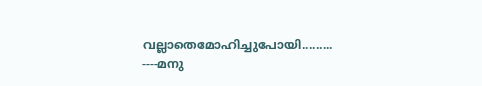വല്ലാതെമോഹിച്ചുപോയി.........
----മനു